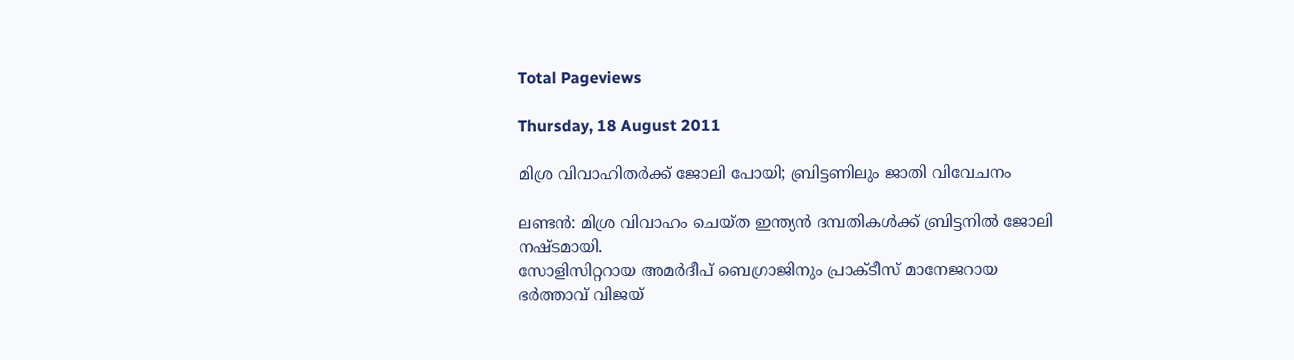Total Pageviews

Thursday, 18 August 2011

മിശ്ര വിവാഹിതര്‍ക്ക് ജോലി പോയി; ബ്രിട്ടണിലും ജാതി വിവേചനം

ലണ്ടന്‍: മിശ്ര വിവാഹം ചെയ്ത ഇന്ത്യന്‍ ദമ്പതികള്‍ക്ക് ബ്രിട്ടനില്‍ ജോലി നഷ്ടമായി.
സോളിസിറ്ററായ അമര്‍ദീപ് ബെഗ്രാജിനും പ്രാക്ടീസ് മാനേജറായ ഭര്‍ത്താവ് വിജയ്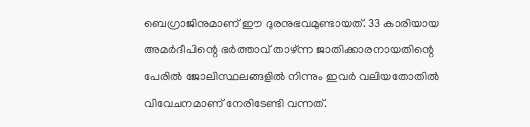ബെഗ്രാജിനുമാണ് ഈ ദുരനുഭവമുണ്ടായത്. 33 കാരിയായ അമര്‍ദീപിന്റെ ഭര്‍ത്താവ് താഴ്ന്ന ജാതിക്കാരനായതിന്റെ പേരില്‍ ജോലിസ്ഥലങ്ങളില്‍ നിന്നും ഇവര്‍ വലിയതോതില്‍ വിവേചനമാണ് നേരിടേണ്ടി വന്നത്.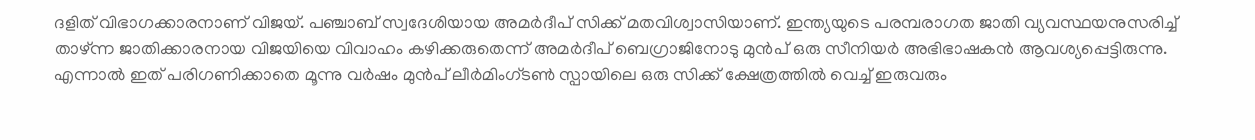ദളിത് വിഭാഗക്കാരനാണ് വിജയ്. പഞ്ചാബ് സ്വദേശിയായ അമര്‍ദീപ് സിക്ക് മതവിശ്വാസിയാണ്. ഇന്ത്യയുടെ പരമ്പരാഗത ജാതി വ്യവസ്ഥയനുസരിച്ച് താഴ്ന്ന ജാതിക്കാരനായ വിജയിയെ വിവാഹം കഴിക്കരുതെന്ന് അമര്‍ദീപ് ബെഗ്രാജിനോടു മുന്‍പ് ഒരു സീനിയര്‍ അഭിഭാഷകന്‍ ആവശ്യപ്പെട്ടിരുന്നു. എന്നാല്‍ ഇത് പരിഗണിക്കാതെ മൂന്നു വര്‍ഷം മുന്‍പ് ലീര്‍മിംഗ്ടണ്‍ സ്പായിലെ ഒരു സിക്ക് ക്ഷേത്രത്തില്‍ വെച്ച് ഇരുവരും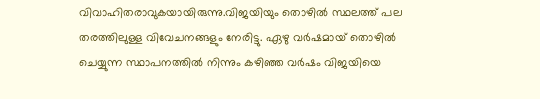വിവാഹിതരാവുകയായിരുന്നു.വിജയിയും തൊഴില്‍ സ്ഥലത്ത് പല തരത്തിലുള്ള വിവേചനങ്ങളും നേരിട്ടു. ഏഴു വര്‍ഷമായ് തൊഴില്‍ ചെയ്യുന്ന സ്ഥാപനത്തില്‍ നിന്നും കഴിഞ്ഞ വര്‍ഷം വിജയിയെ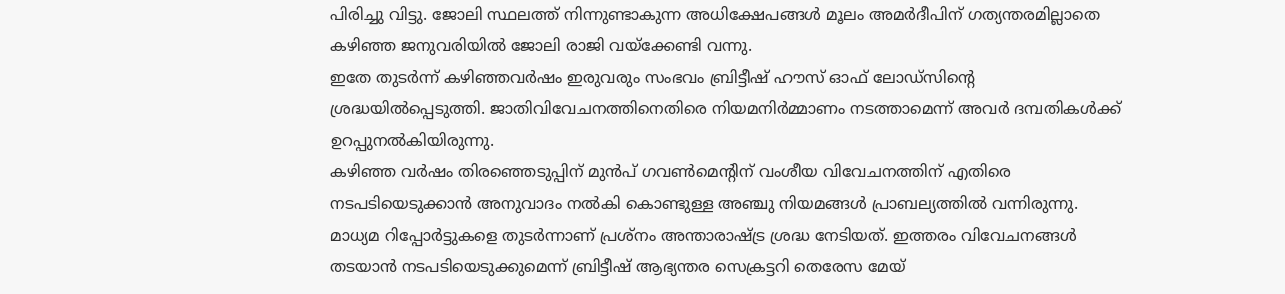പിരിച്ചു വിട്ടു. ജോലി സ്ഥലത്ത് നിന്നുണ്ടാകുന്ന അധിക്ഷേപങ്ങള്‍ മൂലം അമര്‍ദീപിന് ഗത്യന്തരമില്ലാതെ കഴിഞ്ഞ ജനുവരിയില്‍ ജോലി രാജി വയ്‌ക്കേണ്ടി വന്നു.
ഇതേ തുടര്‍ന്ന് കഴിഞ്ഞവര്‍ഷം ഇരുവരും സംഭവം ബ്രിട്ടീഷ് ഹൗസ് ഓഫ് ലോഡ്‌സിന്റെ ശ്രദ്ധയില്‍പ്പെടുത്തി. ജാതിവിവേചനത്തിനെതിരെ നിയമനിര്‍മ്മാണം നടത്താമെന്ന് അവര്‍ ദമ്പതികള്‍ക്ക് ഉറപ്പുനല്‍കിയിരുന്നു.
കഴിഞ്ഞ വര്‍ഷം തിരഞ്ഞെടുപ്പിന് മുന്‍പ് ഗവണ്‍മെന്റിന് വംശീയ വിവേചനത്തിന് എതിരെ നടപടിയെടുക്കാന്‍ അനുവാദം നല്‍കി കൊണ്ടുള്ള അഞ്ചു നിയമങ്ങള്‍ പ്രാബല്യത്തില്‍ വന്നിരുന്നു.
മാധ്യമ റിപ്പോര്‍ട്ടുകളെ തുടര്‍ന്നാണ് പ്രശ്‌നം അന്താരാഷ്ട്ര ശ്രദ്ധ നേടിയത്. ഇത്തരം വിവേചനങ്ങള്‍ തടയാന്‍ നടപടിയെടുക്കുമെന്ന് ബ്രിട്ടീഷ് ആഭ്യന്തര സെക്രട്ടറി തെരേസ മേയ്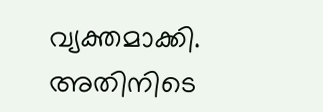വ്യക്തമാക്കി.
അതിനിടെ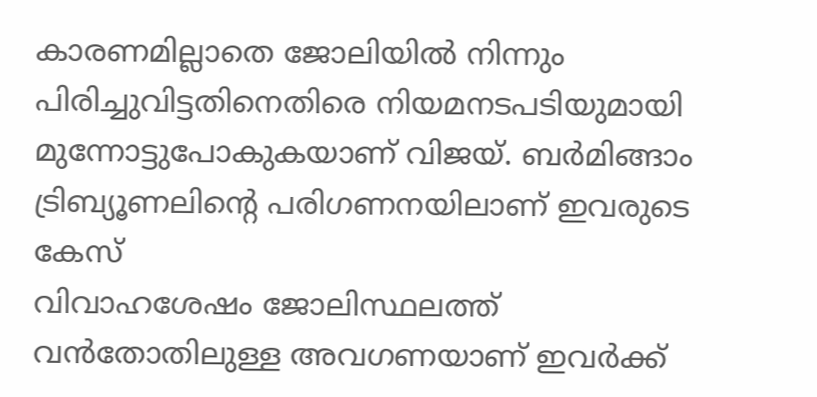കാരണമില്ലാതെ ജോലിയില്‍ നിന്നും പിരിച്ചുവിട്ടതിനെതിരെ നിയമനടപടിയുമായി മുന്നോട്ടുപോകുകയാണ് വിജയ്. ബര്‍മിങ്ങാം ട്രിബ്യൂണലിന്റെ പരിഗണനയിലാണ് ഇവരുടെ കേസ്
വിവാഹശേഷം ജോലിസ്ഥലത്ത് വന്‍തോതിലുള്ള അവഗണയാണ് ഇവര്‍ക്ക്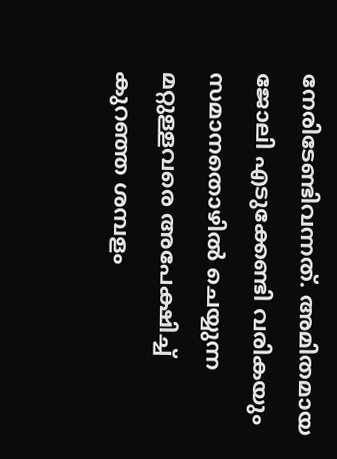നേരിടേണ്ടിവന്നത്. അമിതമായ ജോലി എടുക്കേണ്ടി വരികയും സമാനതൊഴില്‍ ചെയ്യുന്ന മറ്റുള്ളവരെ അപേക്ഷിച്ച് കുറഞ്ഞ ശമ്പളം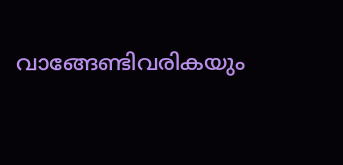വാങ്ങേണ്ടിവരികയും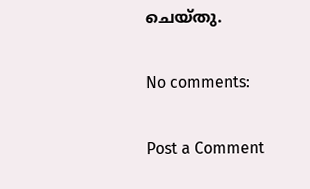ചെയ്തു.

No comments:

Post a Comment